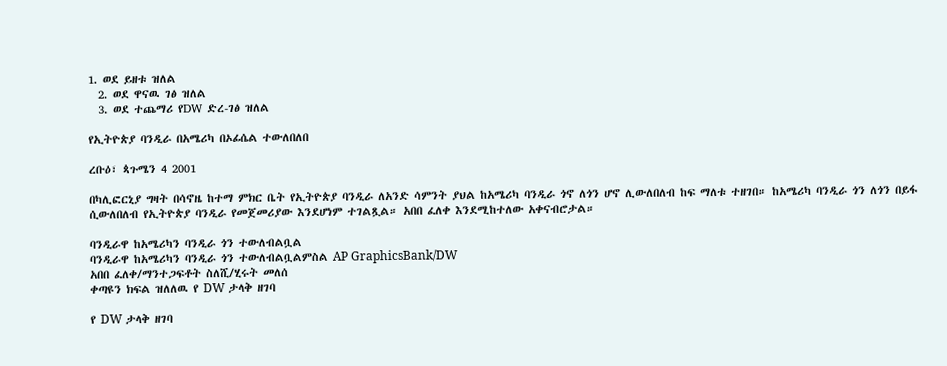1. ወደ ይዘቱ ዝለል
  2. ወደ ዋናዉ ገፅ ዝለል
  3. ወደ ተጨማሪ የDW ድረ-ገፅ ዝለል

የኢትዮጵያ ባንዲራ በአሜሪካ በኦፊሴል ተውለበለበ

ረቡዕ፣ ጳጉሜን 4 2001

በካሊፎርኒያ ግዛት በሳኖዜ ከተማ ምክር ቤት የኢትዮጵያ ባንዲራ ለአንድ ሳምንት ያህል ከአሜሪካ ባንዲራ ጎኖ ለጎን ሆኖ ሊውለበለብ ከፍ ማለቱ ተዘገበ። ከአሜሪካ ባንዲራ ጎን ለጎን በይፋ ሲውለበለብ የኢትዮጵያ ባንዲራ የመጀመሪያው እንደሆነም ተገልጿል። አበበ ፈለቀ እንደሚከተለው አቀናብሮታል።

ባንዲራዋ ከአሜሪካን ባንዲራ ጎን ተውለብልቧል
ባንዲራዋ ከአሜሪካን ባንዲራ ጎን ተውለብልቧልምስል AP GraphicsBank/DW
አበበ ፈለቀ/ማንተጋፍቶት ስለሺ/ሂሩት መለሰ
ቀጣዩን ክፍል ዝለለዉ የ DW ታላቅ ዘገባ

የ DW ታላቅ ዘገባ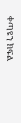ቀጣዩን ክፍል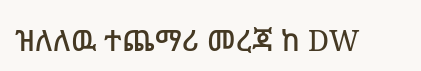ዝለለዉ ተጨማሪ መረጃ ከ DW